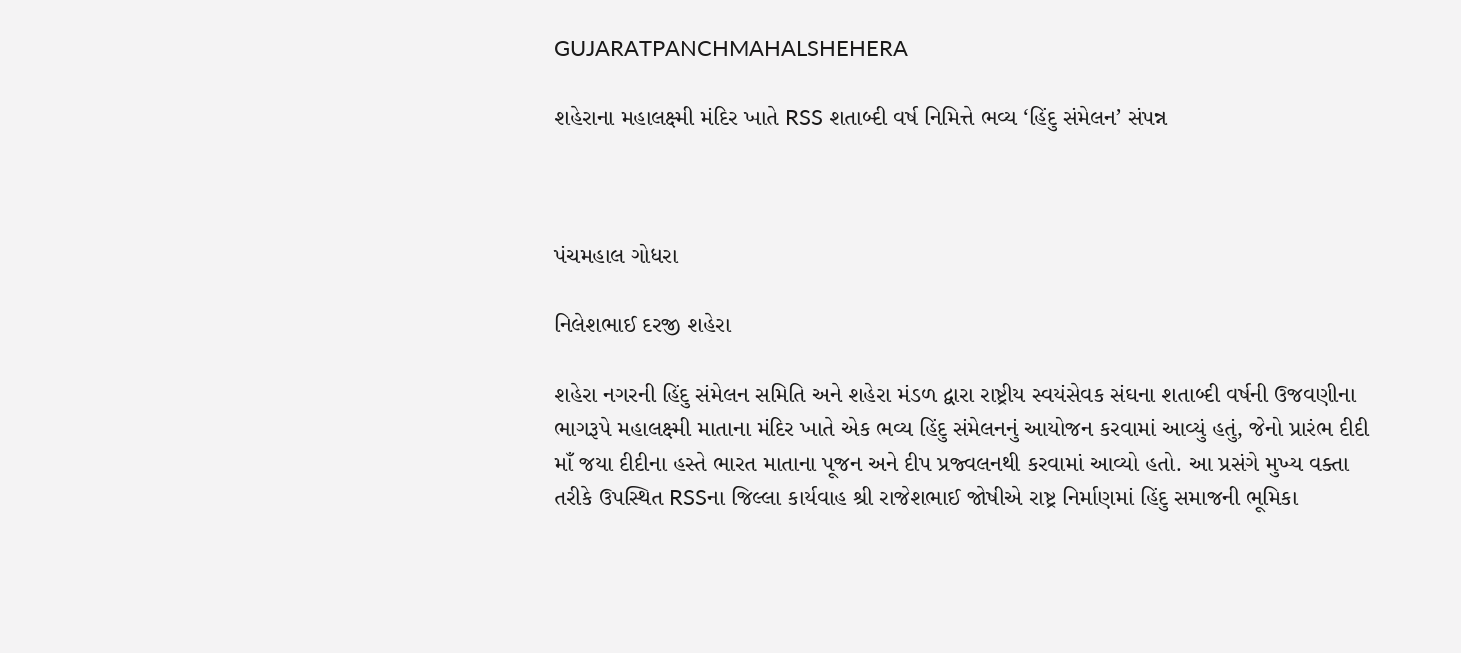GUJARATPANCHMAHALSHEHERA

શહેરાના મહાલક્ષ્મી મંદિર ખાતે RSS શતાબ્દી વર્ષ નિમિત્તે ભવ્ય ‘હિંદુ સંમેલન’ સંપન્ન



પંચમહાલ ગોધરા

નિલેશભાઈ દરજી શહેરા

શહેરા નગરની હિંદુ સંમેલન સમિતિ અને શહેરા મંડળ દ્વારા રાષ્ટ્રીય સ્વયંસેવક સંઘના શતાબ્દી વર્ષની ઉજવણીના ભાગરૂપે મહાલક્ષ્મી માતાના મંદિર ખાતે એક ભવ્ય હિંદુ સંમેલનનું આયોજન કરવામાં આવ્યું હતું, જેનો પ્રારંભ દીદી માઁ જયા દીદીના હસ્તે ભારત માતાના પૂજન અને દીપ પ્રજ્વલનથી કરવામાં આવ્યો હતો. આ પ્રસંગે મુખ્ય વક્તા તરીકે ઉપસ્થિત RSSના જિલ્લા કાર્યવાહ શ્રી રાજેશભાઈ જોષીએ રાષ્ટ્ર નિર્માણમાં હિંદુ સમાજની ભૂમિકા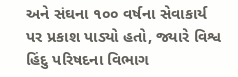અને સંઘના ૧૦૦ વર્ષના સેવાકાર્ય પર પ્રકાશ પાડ્યો હતો, જ્યારે વિશ્વ હિંદુ પરિષદના વિભાગ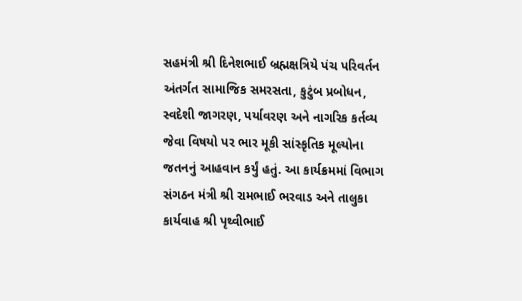સહમંત્રી શ્રી દિનેશભાઈ બ્રહ્મક્ષત્રિયે પંચ પરિવર્તન અંતર્ગત સામાજિક સમરસતા, કુટુંબ પ્રબોધન, સ્વદેશી જાગરણ, પર્યાવરણ અને નાગરિક કર્તવ્ય જેવા વિષયો પર ભાર મૂકી સાંસ્કૃતિક મૂલ્યોના જતનનું આહવાન કર્યું હતું. આ કાર્યક્રમમાં વિભાગ સંગઠન મંત્રી શ્રી રામભાઈ ભરવાડ અને તાલુકા કાર્યવાહ શ્રી પૃથ્વીભાઈ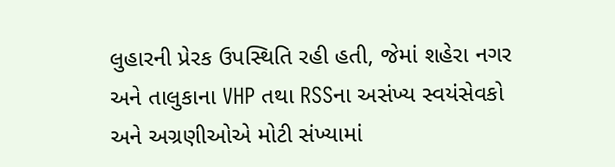લુહારની પ્રેરક ઉપસ્થિતિ રહી હતી, જેમાં શહેરા નગર અને તાલુકાના VHP તથા RSSના અસંખ્ય સ્વયંસેવકો અને અગ્રણીઓએ મોટી સંખ્યામાં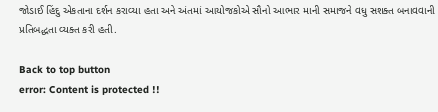જોડાઈ હિંદુ એકતાના દર્શન કરાવ્યા હતા અને અંતમાં આયોજકોએ સૌનો આભાર માની સમાજને વધુ સશક્ત બનાવવાની પ્રતિબદ્ધતા વ્યક્ત કરી હતી.

Back to top button
error: Content is protected !!